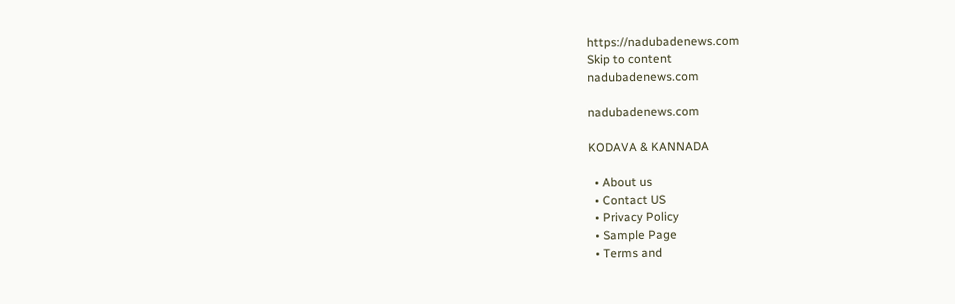https://nadubadenews.com
Skip to content
nadubadenews.com

nadubadenews.com

KODAVA & KANNADA

  • About us
  • Contact US
  • Privacy Policy
  • Sample Page
  • Terms and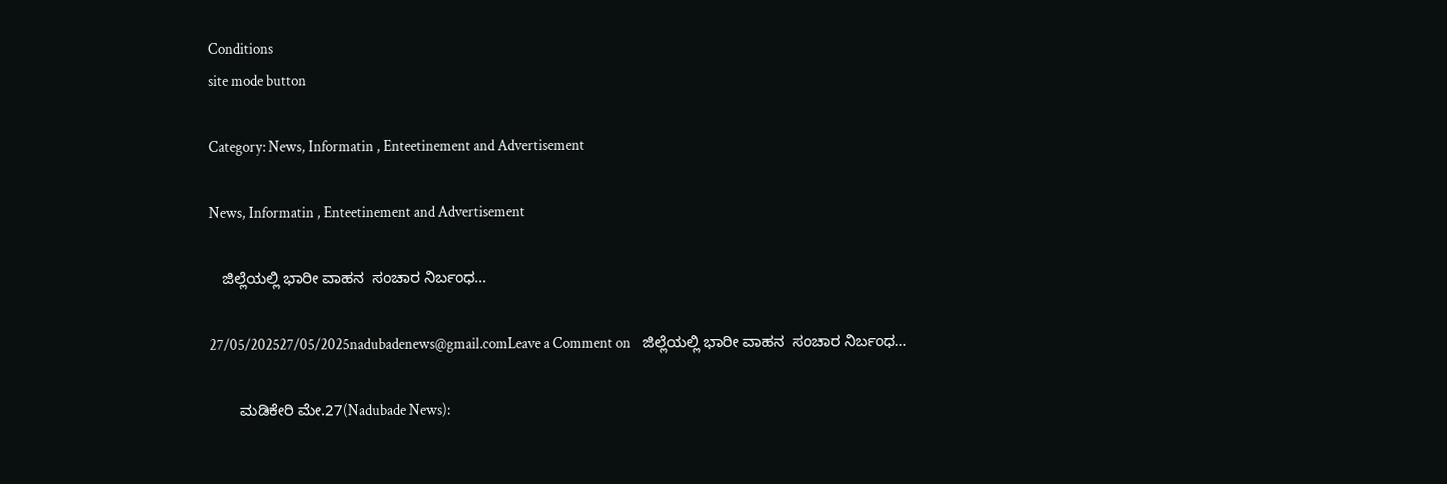Conditions
site mode button

Category: News, Informatin , Enteetinement and Advertisement

News, Informatin , Enteetinement and Advertisement

   ಜಿಲ್ಲೆಯಲ್ಲಿ ಭಾರೀ ವಾಹನ  ಸಂಚಾರ ನಿರ್ಬಂಧ…

27/05/202527/05/2025nadubadenews@gmail.comLeave a Comment on    ಜಿಲ್ಲೆಯಲ್ಲಿ ಭಾರೀ ವಾಹನ  ಸಂಚಾರ ನಿರ್ಬಂಧ…

       ಮಡಿಕೇರಿ ಮೇ.27(Nadubade News):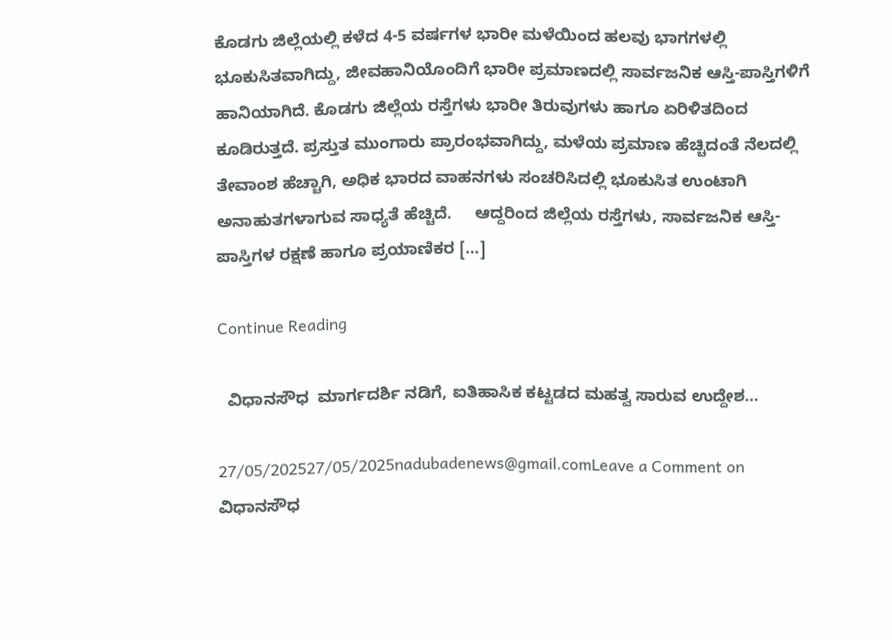ಕೊಡಗು ಜಿಲ್ಲೆಯಲ್ಲಿ ಕಳೆದ 4-5 ವರ್ಷಗಳ ಭಾರೀ ಮಳೆಯಿಂದ ಹಲವು ಭಾಗಗಳಲ್ಲಿ ಭೂಕುಸಿತವಾಗಿದ್ದು, ಜೀವಹಾನಿಯೊಂದಿಗೆ ಭಾರೀ ಪ್ರಮಾಣದಲ್ಲಿ ಸಾರ್ವಜನಿಕ ಆಸ್ತಿ-ಪಾಸ್ತಿಗಳಿಗೆ ಹಾನಿಯಾಗಿದೆ. ಕೊಡಗು ಜಿಲ್ಲೆಯ ರಸ್ತೆಗಳು ಭಾರೀ ತಿರುವುಗಳು ಹಾಗೂ ಏರಿಳಿತದಿಂದ ಕೂಡಿರುತ್ತದೆ. ಪ್ರಸ್ತುತ ಮುಂಗಾರು ಪ್ರಾರಂಭವಾಗಿದ್ದು, ಮಳೆಯ ಪ್ರಮಾಣ ಹೆಚ್ಚಿದಂತೆ ನೆಲದಲ್ಲಿ ತೇವಾಂಶ ಹೆಚ್ಚಾಗಿ, ಅಧಿಕ ಭಾರದ ವಾಹನಗಳು ಸಂಚರಿಸಿದಲ್ಲಿ ಭೂಕುಸಿತ ಉಂಟಾಗಿ ಅನಾಹುತಗಳಾಗುವ ಸಾಧ್ಯತೆ ಹೆಚ್ಚಿದೆ.     ಆದ್ದರಿಂದ ಜಿಲ್ಲೆಯ ರಸ್ತೆಗಳು, ಸಾರ್ವಜನಿಕ ಆಸ್ತಿ-ಪಾಸ್ತಿಗಳ ರಕ್ಷಣೆ ಹಾಗೂ ಪ್ರಯಾಣಿಕರ […]

Continue Reading

  ವಿಧಾನಸೌಧ  ಮಾರ್ಗದರ್ಶಿ ನಡಿಗೆ, ಐತಿಹಾಸಿಕ ಕಟ್ಟಡದ ಮಹತ್ವ ಸಾರುವ ಉದ್ದೇಶ…

27/05/202527/05/2025nadubadenews@gmail.comLeave a Comment on   ವಿಧಾನಸೌಧ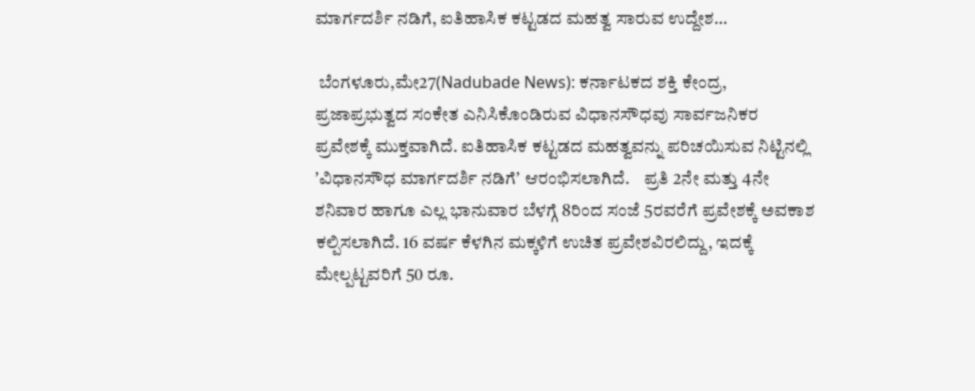ಮಾರ್ಗದರ್ಶಿ ನಡಿಗೆ, ಐತಿಹಾಸಿಕ ಕಟ್ಟಡದ ಮಹತ್ವ ಸಾರುವ ಉದ್ದೇಶ…

 ಬೆಂಗಳೂರು,ಮೇ27(Nadubade News): ಕರ್ನಾಟಕದ ಶಕ್ತಿ ಕೇಂದ್ರ, ಪ್ರಜಾಪ್ರಭುತ್ವದ ಸಂಕೇತ ಎನಿಸಿಕೊಂಡಿರುವ ವಿಧಾನಸೌಧವು ಸಾರ್ವಜನಿಕರ ಪ್ರವೇಶಕ್ಕೆ ಮುಕ್ತವಾಗಿದೆ. ಐತಿಹಾಸಿಕ ಕಟ್ಟಡದ ಮಹತ್ವವನ್ನು ಪರಿಚಯಿಸುವ ನಿಟ್ಟಿನಲ್ಲಿ ʼವಿಧಾನಸೌಧ ಮಾರ್ಗದರ್ಶಿ ನಡಿಗೆʼ ಆರಂಭಿಸಲಾಗಿದೆ.    ಪ್ರತಿ 2ನೇ ಮತ್ತು 4ನೇ ಶನಿವಾರ ಹಾಗೂ ಎಲ್ಲ ಭಾನುವಾರ ಬೆಳಗ್ಗೆ 8ರಿಂದ ಸಂಜೆ 5ರವರೆಗೆ ಪ್ರವೇಶಕ್ಕೆ ಅವಕಾಶ ಕಲ್ಪಿಸಲಾಗಿದೆ. 16 ವರ್ಷ ಕೆಳಗಿನ ಮಕ್ಕಳಿಗೆ ಉಚಿತ ಪ್ರವೇಶವಿರಲಿದ್ದು, ಇದಕ್ಕೆ ಮೇಲ್ಪಟ್ಟವರಿಗೆ 50 ರೂ.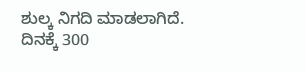ಶುಲ್ಕ ನಿಗದಿ ಮಾಡಲಾಗಿದೆ. ದಿನಕ್ಕೆ 300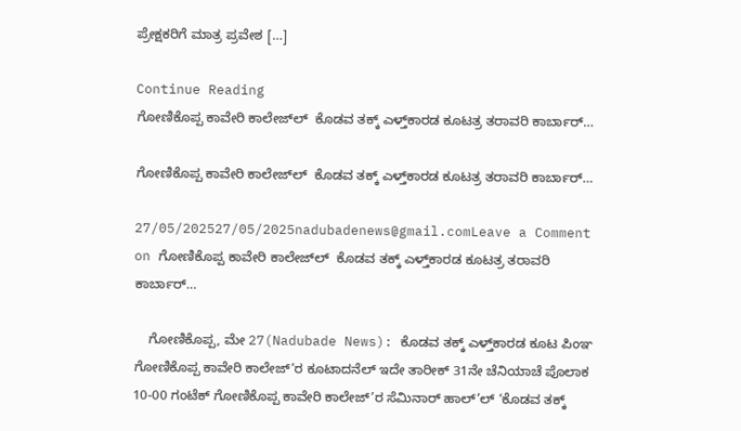ಪ್ರೇಕ್ಷಕರಿಗೆ ಮಾತ್ರ ಪ್ರವೇಶ […]

Continue Reading
ಗೋಣಿಕೊಪ್ಪ ಕಾವೇರಿ ಕಾಲೇಜ್‌ಲ್‌  ಕೊಡವ ತಕ್ಕ್ ಎಳ್ತ್‌ಕಾರಡ ಕೂಟತ್ರ ತರಾವರಿ ಕಾರ್ಬಾರ್…

ಗೋಣಿಕೊಪ್ಪ ಕಾವೇರಿ ಕಾಲೇಜ್‌ಲ್‌  ಕೊಡವ ತಕ್ಕ್ ಎಳ್ತ್‌ಕಾರಡ ಕೂಟತ್ರ ತರಾವರಿ ಕಾರ್ಬಾರ್…

27/05/202527/05/2025nadubadenews@gmail.comLeave a Comment on ಗೋಣಿಕೊಪ್ಪ ಕಾವೇರಿ ಕಾಲೇಜ್‌ಲ್‌  ಕೊಡವ ತಕ್ಕ್ ಎಳ್ತ್‌ಕಾರಡ ಕೂಟತ್ರ ತರಾವರಿ ಕಾರ್ಬಾರ್…

    ಗೋಣಿಕೊಪ್ಪ, ಮೇ 27(Nadubade News): ಕೊಡವ ತಕ್ಕ್ ಎಳ್ತ್‌ಕಾರಡ ಕೂಟ ಪಿಂಞ ಗೋಣಿಕೊಪ್ಪ ಕಾವೇರಿ ಕಾಲೇಜ್’ರ ಕೂಟಾದನೆಲ್ ಇದೇ ತಾರೀಕ್ 31ನೇ ಚೆನಿಯಾಚೆ ಪೊಲಾಕ 10-00 ಗಂಟೆಕ್ ಗೋಣಿಕೊಪ್ಪ ಕಾವೇರಿ ಕಾಲೇಜ್’ರ ಸೆಮಿನಾರ್ ಹಾಲ್’ಲ್ ‘ಕೊಡವ ತಕ್ಕ್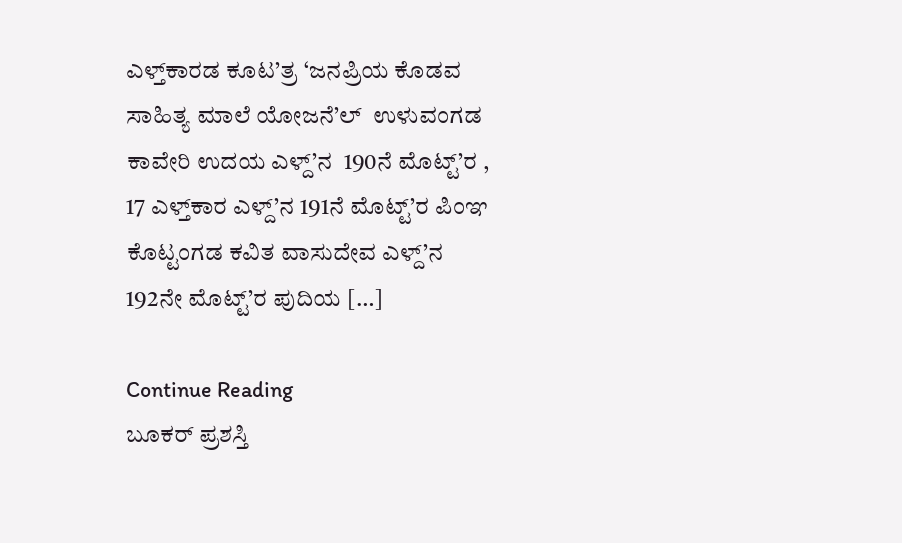ಎಳ್ತ್‌ಕಾರಡ ಕೂಟ’ತ್ರ ‘ಜನಪ್ರಿಯ ಕೊಡವ ಸಾಹಿತ್ಯ ಮಾಲೆ ಯೋಜನೆ’ಲ್  ಉಳುವಂಗಡ ಕಾವೇರಿ ಉದಯ ಎಳ್ದ್’ನ  190ನೆ ಮೊಟ್ಟ್’ರ , 17 ಎಳ್ತ್‌ಕಾರ ಎಳ್ದ್’ನ 191ನೆ ಮೊಟ್ಟ್’ರ ಪಿಂಞ ಕೊಟ್ಟಂಗಡ ಕವಿತ ವಾಸುದೇವ ಎಳ್ದ್’ನ  192ನೇ ಮೊಟ್ಟ್’ರ ಪುದಿಯ […]

Continue Reading
ಬೂಕರ್‌ ಪ್ರಶಸ್ತಿ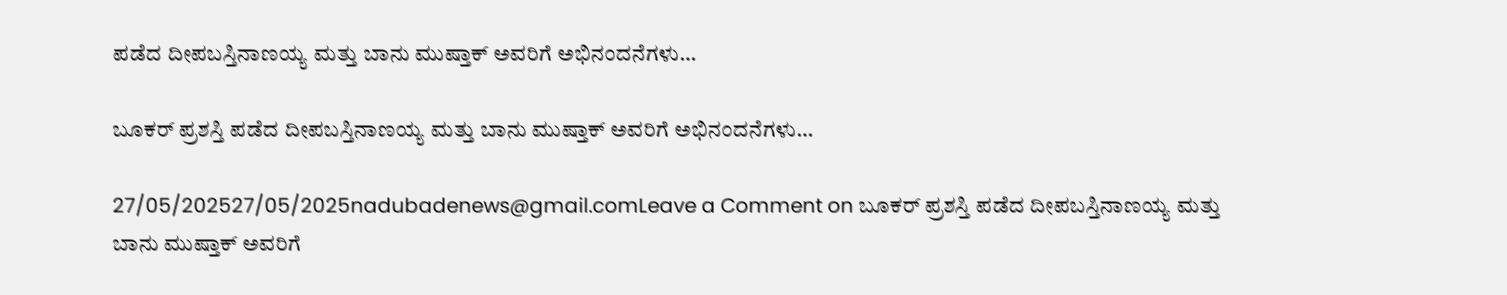ಪಡೆದ ದೀಪಬಸ್ತಿನಾಣಯ್ಯ ಮತ್ತು ಬಾನು ಮುಷ್ತಾಕ್‌ ಅವರಿಗೆ ಅಭಿನಂದನೆಗಳು…

ಬೂಕರ್‌ ಪ್ರಶಸ್ತಿ ಪಡೆದ ದೀಪಬಸ್ತಿನಾಣಯ್ಯ ಮತ್ತು ಬಾನು ಮುಷ್ತಾಕ್‌ ಅವರಿಗೆ ಅಭಿನಂದನೆಗಳು…

27/05/202527/05/2025nadubadenews@gmail.comLeave a Comment on ಬೂಕರ್‌ ಪ್ರಶಸ್ತಿ ಪಡೆದ ದೀಪಬಸ್ತಿನಾಣಯ್ಯ ಮತ್ತು ಬಾನು ಮುಷ್ತಾಕ್‌ ಅವರಿಗೆ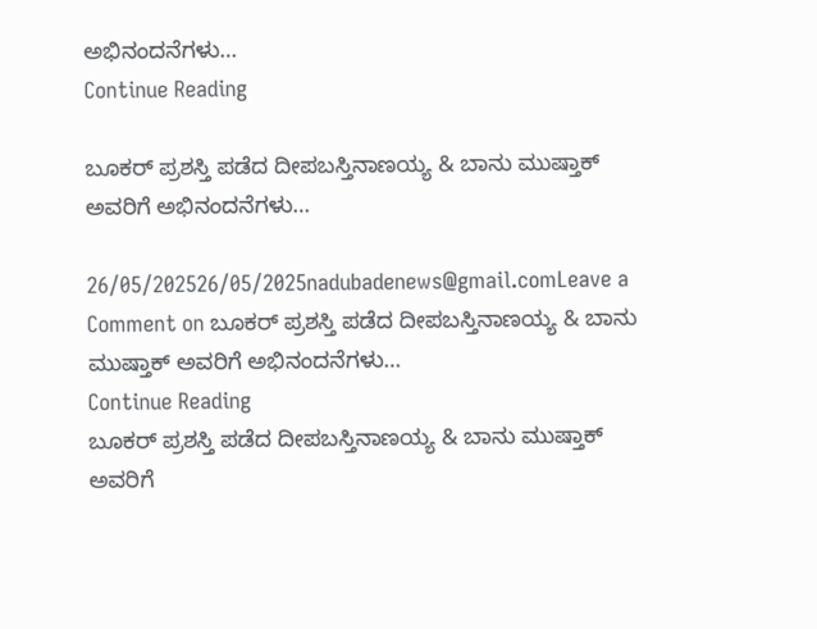ಅಭಿನಂದನೆಗಳು…
Continue Reading

ಬೂಕರ್‌ ಪ್ರಶಸ್ತಿ ಪಡೆದ ದೀಪಬಸ್ತಿನಾಣಯ್ಯ & ಬಾನು ಮುಷ್ತಾಕ್‌ ಅವರಿಗೆ ಅಭಿನಂದನೆಗಳು…

26/05/202526/05/2025nadubadenews@gmail.comLeave a Comment on ಬೂಕರ್‌ ಪ್ರಶಸ್ತಿ ಪಡೆದ ದೀಪಬಸ್ತಿನಾಣಯ್ಯ & ಬಾನು ಮುಷ್ತಾಕ್‌ ಅವರಿಗೆ ಅಭಿನಂದನೆಗಳು…
Continue Reading
ಬೂಕರ್‌ ಪ್ರಶಸ್ತಿ ಪಡೆದ ದೀಪಬಸ್ತಿನಾಣಯ್ಯ & ಬಾನು ಮುಷ್ತಾಕ್‌ ಅವರಿಗೆ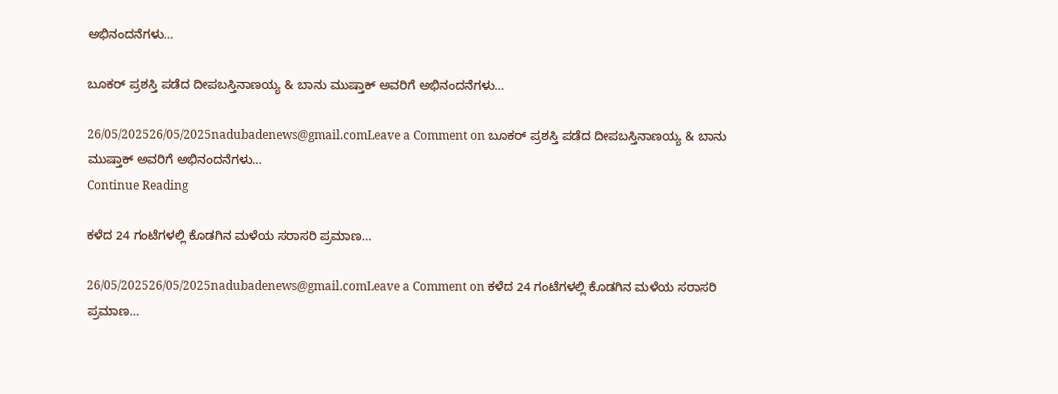ಅಭಿನಂದನೆಗಳು…

ಬೂಕರ್‌ ಪ್ರಶಸ್ತಿ ಪಡೆದ ದೀಪಬಸ್ತಿನಾಣಯ್ಯ & ಬಾನು ಮುಷ್ತಾಕ್‌ ಅವರಿಗೆ ಅಭಿನಂದನೆಗಳು…

26/05/202526/05/2025nadubadenews@gmail.comLeave a Comment on ಬೂಕರ್‌ ಪ್ರಶಸ್ತಿ ಪಡೆದ ದೀಪಬಸ್ತಿನಾಣಯ್ಯ & ಬಾನು ಮುಷ್ತಾಕ್‌ ಅವರಿಗೆ ಅಭಿನಂದನೆಗಳು…
Continue Reading

ಕಳೆದ 24 ಗಂಟೆಗಳಲ್ಲಿ ಕೊಡಗಿನ ಮಳೆಯ ಸರಾಸರಿ ಪ್ರಮಾಣ…

26/05/202526/05/2025nadubadenews@gmail.comLeave a Comment on ಕಳೆದ 24 ಗಂಟೆಗಳಲ್ಲಿ ಕೊಡಗಿನ ಮಳೆಯ ಸರಾಸರಿ ಪ್ರಮಾಣ…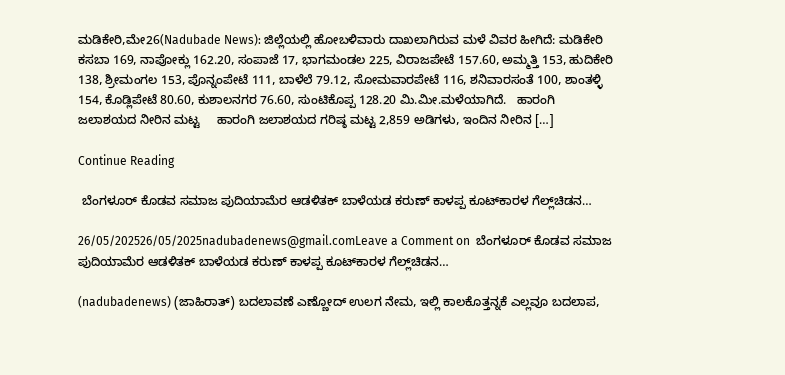ಮಡಿಕೇರಿ,ಮೇ26(Nadubade News): ಜಿಲ್ಲೆಯಲ್ಲಿ ಹೋಬಳಿವಾರು ದಾಖಲಾಗಿರುವ ಮಳೆ ವಿವರ ಹೀಗಿದೆ: ಮಡಿಕೇರಿ ಕಸಬಾ 169, ನಾಪೋಕ್ಲು 162.20, ಸಂಪಾಜೆ 17, ಭಾಗಮಂಡಲ 225, ವಿರಾಜಪೇಟೆ 157.60, ಅಮ್ಮತ್ತಿ 153, ಹುದಿಕೇರಿ 138, ಶ್ರೀಮಂಗಲ 153, ಪೊನ್ನಂಪೇಟೆ 111, ಬಾಳೆಲೆ 79.12, ಸೋಮವಾರಪೇಟೆ 116, ಶನಿವಾರಸಂತೆ 100, ಶಾಂತಳ್ಳಿ 154, ಕೊಡ್ಲಿಪೇಟೆ 80.60, ಕುಶಾಲನಗರ 76.60, ಸುಂಟಿಕೊಪ್ಪ 128.20 ಮಿ.ಮೀ.ಮಳೆಯಾಗಿದೆ.   ಹಾರಂಗಿ ಜಲಾಶಯದ ನೀರಿನ ಮಟ್ಟ     ಹಾರಂಗಿ ಜಲಾಶಯದ ಗರಿಷ್ಠ ಮಟ್ಟ 2,859 ಅಡಿಗಳು, ಇಂದಿನ ನೀರಿನ […]

Continue Reading

 ಬೆಂಗಳೂರ್‌ ಕೊಡವ ಸಮಾಜ ಪುದಿಯಾಮೆರ ಆಡಳಿತಕ್ ಬಾಳೆಯಡ ಕರುಣ್ ಕಾಳಪ್ಪ ಕೂಟ್‌ಕಾರಳ ಗೆಲ್ಲ್‌ಚಿಡನ…

26/05/202526/05/2025nadubadenews@gmail.comLeave a Comment on  ಬೆಂಗಳೂರ್‌ ಕೊಡವ ಸಮಾಜ ಪುದಿಯಾಮೆರ ಆಡಳಿತಕ್ ಬಾಳೆಯಡ ಕರುಣ್ ಕಾಳಪ್ಪ ಕೂಟ್‌ಕಾರಳ ಗೆಲ್ಲ್‌ಚಿಡನ…

(nadubadenews) (ಜಾಹಿರಾತ್‌) ಬದಲಾವಣೆ ಎಣ್ಣೋದ್‌ ಉಲಗ ನೇಮ, ಇಲ್ಲಿ ಕಾಲಕೊತ್ತನ್ನಕೆ ಎಲ್ಲವೂ ಬದಲಾಪ,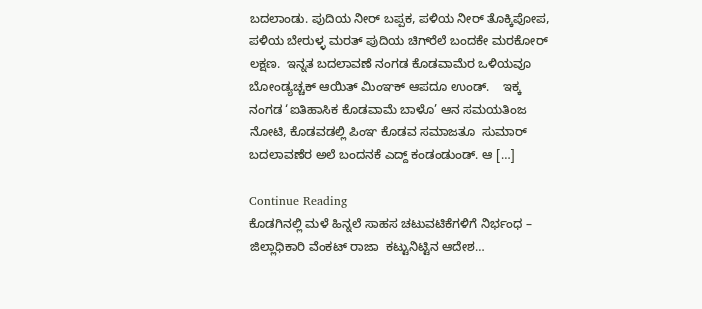ಬದಲಾಂಡು. ಪುದಿಯ ನೀರ್‌ ಬಪ್ಪಕ, ಪಳಿಯ ನೀರ್‌ ತೊಕ್ಕಿಪೋಪ, ಪಳಿಯ ಬೇರುಳ್ಳ ಮರತ್‌ ಪುದಿಯ ಚಿಗ್‌ರೆಲೆ ಬಂದಕೇ ಮರಕೋರ್‌ ಲಕ್ಷಣ.  ಇನ್ನತ ಬದಲಾವಣೆ ನಂಗಡ ಕೊಡವಾಮೆರ ಒಳಿಯವೂ ಬೋಂಡ್ಯಚ್ಚಕ್‌ ಆಯಿತ್‌ ಮಿಂಞಕ್‌ ಆಪದೂ ಉಂಡ್.    ಇಕ್ಕ ನಂಗಡ ‘ಐತಿಹಾಸಿಕ ಕೊಡವಾಮೆ ಬಾಳೊ’ ಆನ ಸಮಯತಿಂಜ ನೋಟಿ, ಕೊಡವಡಲ್ಲಿ ಪಿಂಞ ಕೊಡವ ಸಮಾಜತೂ  ಸುಮಾರ್‌  ಬದಲಾವಣೆರ ಅಲೆ ಬಂದನಕೆ ಎದ್ದ್‌ ಕಂಡಂಡುಂಡ್. ಆ […]

Continue Reading
ಕೊಡಗಿನಲ್ಲಿ ಮಳೆ ಹಿನ್ನಲೆ ಸಾಹಸ ಚಟುವಟಿಕೆಗಳಿಗೆ ನಿರ್ಭಂಧ – ಜಿಲ್ಲಾಧಿಕಾರಿ ವೆಂಕಟ್ ರಾಜಾ  ಕಟ್ಟುನಿಟ್ಟಿನ ಆದೇಶ…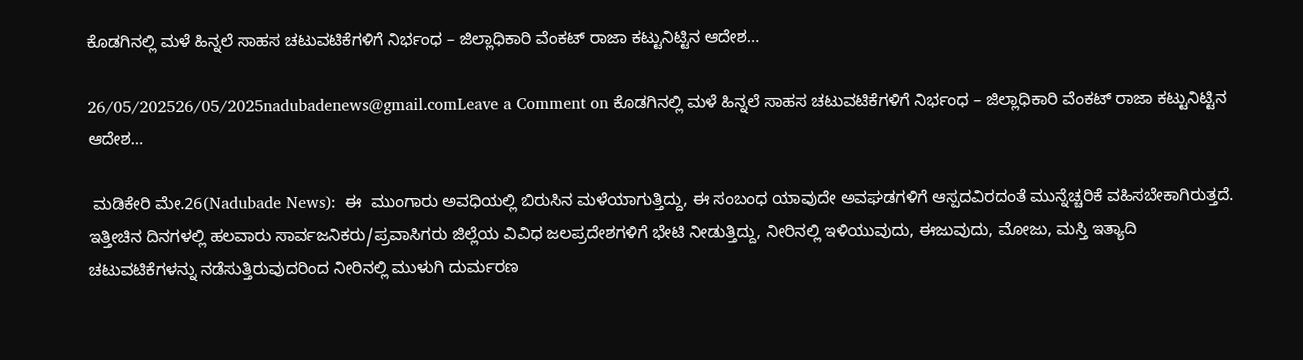ಕೊಡಗಿನಲ್ಲಿ ಮಳೆ ಹಿನ್ನಲೆ ಸಾಹಸ ಚಟುವಟಿಕೆಗಳಿಗೆ ನಿರ್ಭಂಧ – ಜಿಲ್ಲಾಧಿಕಾರಿ ವೆಂಕಟ್ ರಾಜಾ ಕಟ್ಟುನಿಟ್ಟಿನ ಆದೇಶ…

26/05/202526/05/2025nadubadenews@gmail.comLeave a Comment on ಕೊಡಗಿನಲ್ಲಿ ಮಳೆ ಹಿನ್ನಲೆ ಸಾಹಸ ಚಟುವಟಿಕೆಗಳಿಗೆ ನಿರ್ಭಂಧ – ಜಿಲ್ಲಾಧಿಕಾರಿ ವೆಂಕಟ್ ರಾಜಾ ಕಟ್ಟುನಿಟ್ಟಿನ ಆದೇಶ…

 ಮಡಿಕೇರಿ ಮೇ.26(Nadubade News):  ಈ  ಮುಂಗಾರು ಅವಧಿಯಲ್ಲಿ ಬಿರುಸಿನ ಮಳೆಯಾಗುತ್ತಿದ್ದು, ಈ ಸಂಬಂಧ ಯಾವುದೇ ಅವಘಡಗಳಿಗೆ ಆಸ್ಪದವಿರದಂತೆ ಮುನ್ನೆಚ್ಚರಿಕೆ ವಹಿಸಬೇಕಾಗಿರುತ್ತದೆ. ಇತ್ತೀಚಿನ ದಿನಗಳಲ್ಲಿ ಹಲವಾರು ಸಾರ್ವಜನಿಕರು/ಪ್ರವಾಸಿಗರು ಜಿಲ್ಲೆಯ ವಿವಿಧ ಜಲಪ್ರದೇಶಗಳಿಗೆ ಭೇಟಿ ನೀಡುತ್ತಿದ್ದು, ನೀರಿನಲ್ಲಿ ಇಳಿಯುವುದು, ಈಜುವುದು, ಮೋಜು, ಮಸ್ತಿ ಇತ್ಯಾದಿ ಚಟುವಟಿಕೆಗಳನ್ನು ನಡೆಸುತ್ತಿರುವುದರಿಂದ ನೀರಿನಲ್ಲಿ ಮುಳುಗಿ ದುರ್ಮರಣ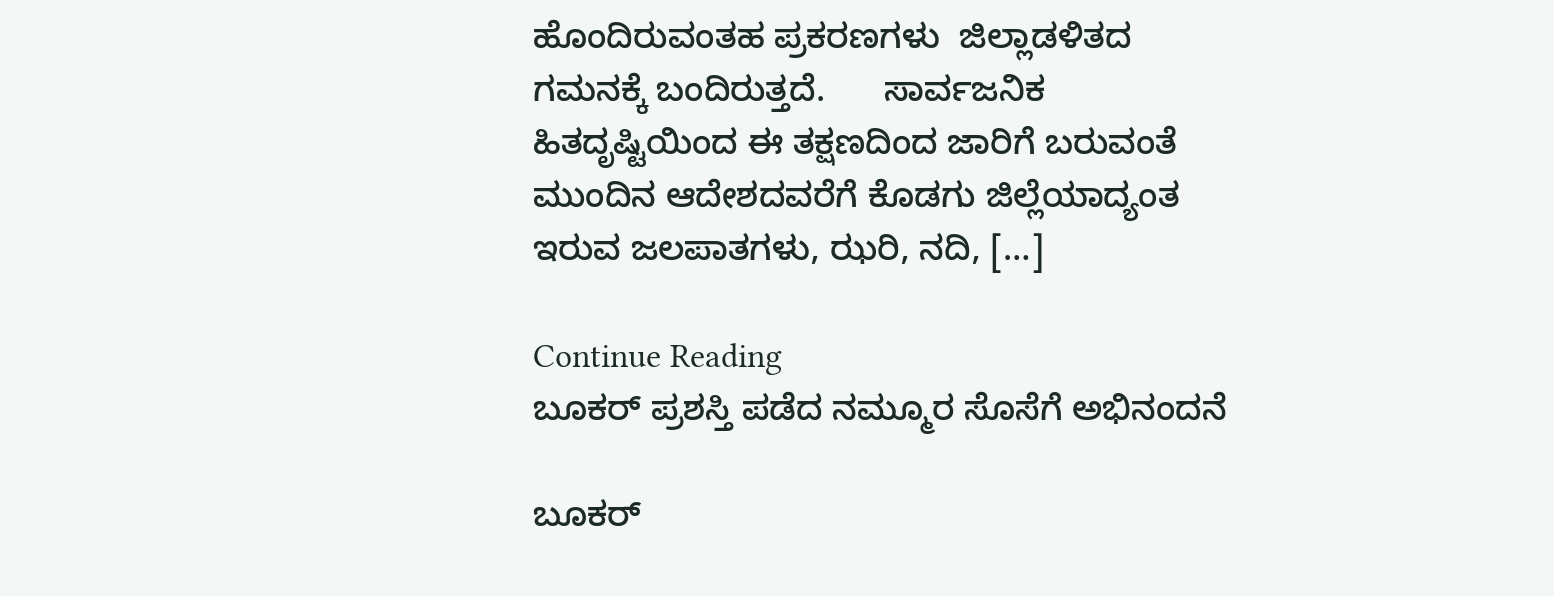ಹೊಂದಿರುವಂತಹ ಪ್ರಕರಣಗಳು  ಜಿಲ್ಲಾಡಳಿತದ ಗಮನಕ್ಕೆ ಬಂದಿರುತ್ತದೆ.      ಸಾರ್ವಜನಿಕ ಹಿತದೃಷ್ಟಿಯಿಂದ ಈ ತಕ್ಷಣದಿಂದ ಜಾರಿಗೆ ಬರುವಂತೆ ಮುಂದಿನ ಆದೇಶದವರೆಗೆ ಕೊಡಗು ಜಿಲ್ಲೆಯಾದ್ಯಂತ ಇರುವ ಜಲಪಾತಗಳು, ಝರಿ, ನದಿ, […]

Continue Reading
ಬೂಕರ್‌ ಪ್ರಶಸ್ತಿ ಪಡೆದ ನಮ್ಮೂರ ಸೊಸೆಗೆ ಅಭಿನಂದನೆ

ಬೂಕರ್‌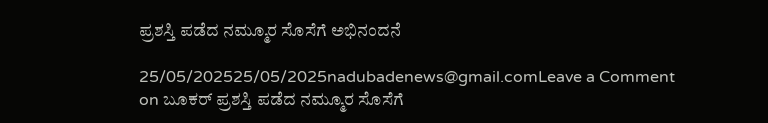ಪ್ರಶಸ್ತಿ ಪಡೆದ ನಮ್ಮೂರ ಸೊಸೆಗೆ ಅಭಿನಂದನೆ

25/05/202525/05/2025nadubadenews@gmail.comLeave a Comment on ಬೂಕರ್‌ ಪ್ರಶಸ್ತಿ ಪಡೆದ ನಮ್ಮೂರ ಸೊಸೆಗೆ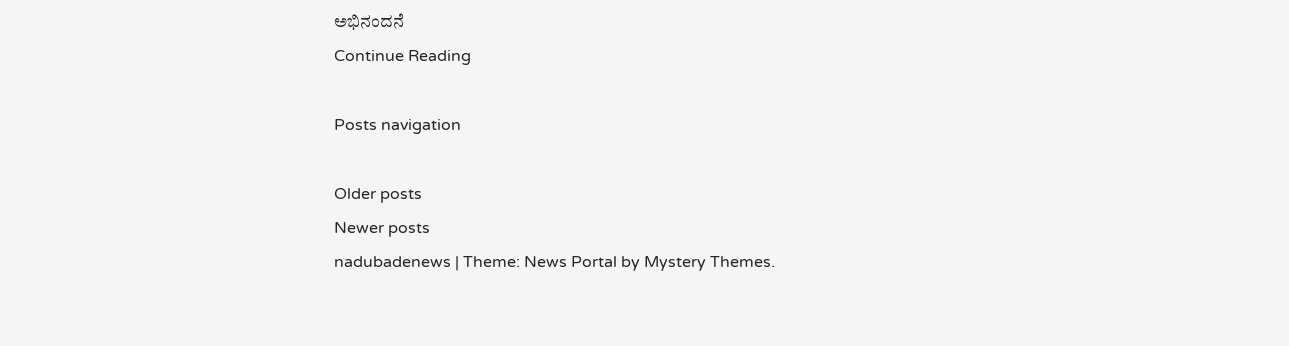ಅಭಿನಂದನೆ
Continue Reading

Posts navigation

Older posts
Newer posts
nadubadenews | Theme: News Portal by Mystery Themes.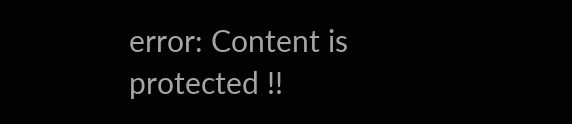error: Content is protected !!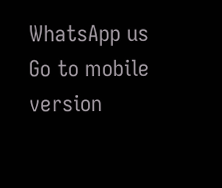WhatsApp us
Go to mobile version